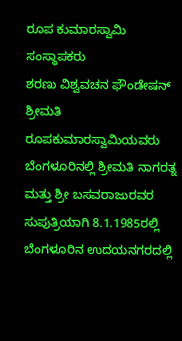ರೂಪ ಕುಮಾರಸ್ವಾಮಿ
ಸಂಸ್ಥಾಪಕರು
ಶರಣು ವಿಶ್ವವಚನ ಫೌಂಡೇಷನ್
ಶ್ರೀಮತಿ ರೂಪಕುಮಾರಸ್ವಾಮಿಯವರು ಬೆಂಗಳೂರಿನಲ್ಲಿ ಶ್ರೀಮತಿ ನಾಗರತ್ನ ಮತ್ತು ಶ್ರೀ ಬಸವರಾಜುರವರ ಸುಪುತ್ರಿಯಾಗಿ 8.1.1985ರಲ್ಲಿ ಬೆಂಗಳೂರಿನ ಉದಯನಗರದಲ್ಲಿ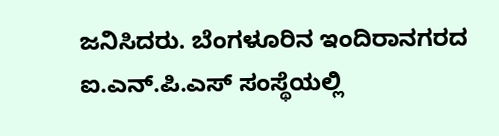ಜನಿಸಿದರು. ಬೆಂಗಳೂರಿನ ಇಂದಿರಾನಗರದ ಐ.ಎನ್.ಪಿ.ಎಸ್ ಸಂಸ್ಥೆಯಲ್ಲಿ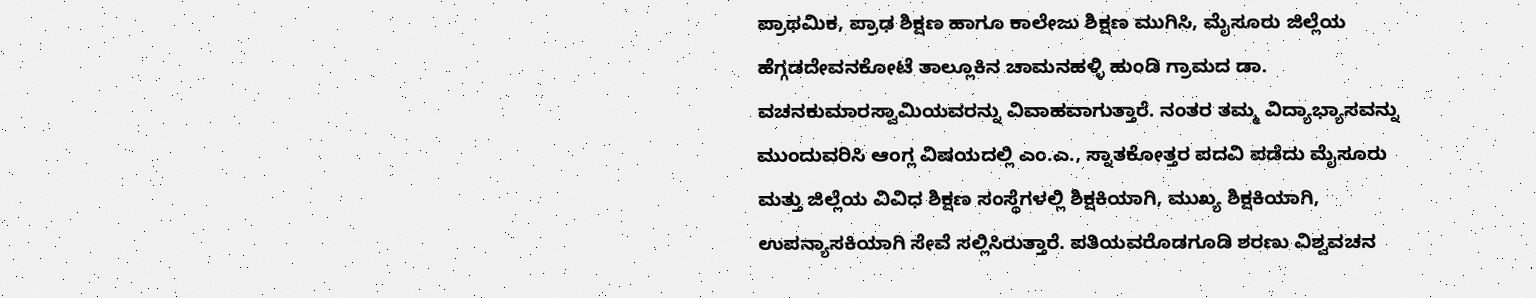ಪ್ರಾಥಮಿಕ, ಪ್ರಾಢ ಶಿಕ್ಷಣ ಹಾಗೂ ಕಾಲೇಜು ಶಿಕ್ಷಣ ಮುಗಿಸಿ, ಮೈಸೂರು ಜಿಲ್ಲೆಯ ಹೆಗ್ಗಡದೇವನಕೋಟೆ ತಾಲ್ಲೂಕಿನ ಚಾಮನಹಳ್ಳಿ ಹುಂಡಿ ಗ್ರಾಮದ ಡಾ. ವಚನಕುಮಾರಸ್ವಾಮಿಯವರನ್ನು ವಿವಾಹವಾಗುತ್ತಾರೆ. ನಂತರ ತಮ್ಮ ವಿದ್ಯಾಭ್ಯಾಸವನ್ನು ಮುಂದುವರಿಸಿ ಆಂಗ್ಲ ವಿಷಯದಲ್ಲಿ ಎಂ.ಎ., ಸ್ನಾತಕೋತ್ತರ ಪದವಿ ಪಡೆದು ಮೈಸೂರು ಮತ್ತು ಜಿಲ್ಲೆಯ ವಿವಿಧ ಶಿಕ್ಷಣ ಸಂಸ್ಥೆಗಳಲ್ಲಿ ಶಿಕ್ಷಕಿಯಾಗಿ, ಮುಖ್ಯ ಶಿಕ್ಷಕಿಯಾಗಿ, ಉಪನ್ಯಾಸಕಿಯಾಗಿ ಸೇವೆ ಸಲ್ಲಿಸಿರುತ್ತಾರೆ. ಪತಿಯವರೊಡಗೂಡಿ ಶರಣು ವಿಶ್ವವಚನ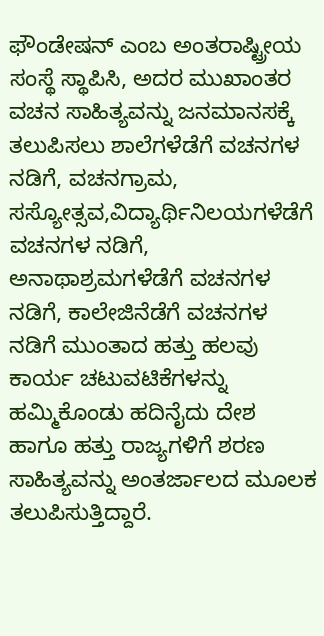ಫೌಂಡೇಷನ್ ಎಂಬ ಅಂತರಾಷ್ಟ್ರೀಯ ಸಂಸ್ಥೆ ಸ್ಥಾಪಿಸಿ, ಅದರ ಮುಖಾಂತರ ವಚನ ಸಾಹಿತ್ಯವನ್ನು ಜನಮಾನಸಕ್ಕೆ ತಲುಪಿಸಲು ಶಾಲೆಗಳೆಡೆಗೆ ವಚನಗಳ ನಡಿಗೆ, ವಚನಗ್ರಾಮ, ಸಸ್ಯೋತ್ಸವ,ವಿದ್ಯಾರ್ಥಿನಿಲಯಗಳೆಡೆಗೆ ವಚನಗಳ ನಡಿಗೆ, ಅನಾಥಾಶ್ರಮಗಳೆಡೆಗೆ ವಚನಗಳ ನಡಿಗೆ, ಕಾಲೇಜಿನೆಡೆಗೆ ವಚನಗಳ ನಡಿಗೆ ಮುಂತಾದ ಹತ್ತು ಹಲವು ಕಾರ್ಯ ಚಟುವಟಿಕೆಗಳನ್ನು ಹಮ್ಮಿಕೊಂಡು ಹದಿನೈದು ದೇಶ ಹಾಗೂ ಹತ್ತು ರಾಜ್ಯಗಳಿಗೆ ಶರಣ ಸಾಹಿತ್ಯವನ್ನು ಅಂತರ್ಜಾಲದ ಮೂಲಕ ತಲುಪಿಸುತ್ತಿದ್ದಾರೆ.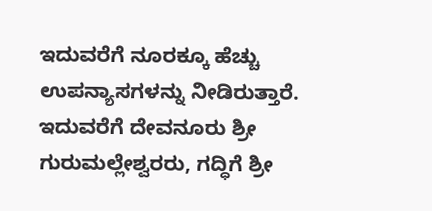ಇದುವರೆಗೆ ನೂರಕ್ಕೂ ಹೆಚ್ಚು ಉಪನ್ಯಾಸಗಳನ್ನು ನೀಡಿರುತ್ತಾರೆ. ಇದುವರೆಗೆ ದೇವನೂರು ಶ್ರೀ ಗುರುಮಲ್ಲೇಶ್ವರರು, ಗದ್ಧಿಗೆ ಶ್ರೀ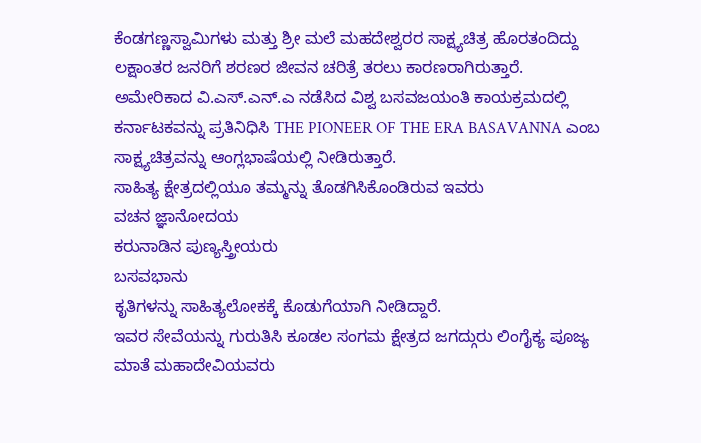ಕೆಂಡಗಣ್ಣಸ್ವಾಮಿಗಳು ಮತ್ತು ಶ್ರೀ ಮಲೆ ಮಹದೇಶ್ವರರ ಸಾಕ್ಷ್ಯಚಿತ್ರ ಹೊರತಂದಿದ್ದು ಲಕ್ಷಾಂತರ ಜನರಿಗೆ ಶರಣರ ಜೀವನ ಚರಿತ್ರೆ ತರಲು ಕಾರಣರಾಗಿರುತ್ತಾರೆ. ಅಮೇರಿಕಾದ ವಿ.ಎಸ್.ಎನ್.ಎ ನಡೆಸಿದ ವಿಶ್ವ ಬಸವಜಯಂತಿ ಕಾಯಕ್ರಮದಲ್ಲಿ ಕರ್ನಾಟಕವನ್ನು ಪ್ರತಿನಿಧಿಸಿ THE PIONEER OF THE ERA BASAVANNA ಎಂಬ ಸಾಕ್ಷ್ಯಚಿತ್ರವನ್ನು ಆಂಗ್ಲಭಾಷೆಯಲ್ಲಿ ನೀಡಿರುತ್ತಾರೆ.
ಸಾಹಿತ್ಯ ಕ್ಷೇತ್ರದಲ್ಲಿಯೂ ತಮ್ಮನ್ನು ತೊಡಗಿಸಿಕೊಂಡಿರುವ ಇವರು
ವಚನ ಜ್ಞಾನೋದಯ
ಕರುನಾಡಿನ ಪುಣ್ಯಸ್ತ್ರೀಯರು
ಬಸವಭಾನು
ಕೃತಿಗಳನ್ನು ಸಾಹಿತ್ಯಲೋಕಕ್ಕೆ ಕೊಡುಗೆಯಾಗಿ ನೀಡಿದ್ದಾರೆ.
ಇವರ ಸೇವೆಯನ್ನು ಗುರುತಿಸಿ ಕೂಡಲ ಸಂಗಮ ಕ್ಷೇತ್ರದ ಜಗದ್ಗುರು ಲಿಂಗೈಕ್ಯ ಪೂಜ್ಯ ಮಾತೆ ಮಹಾದೇವಿಯವರು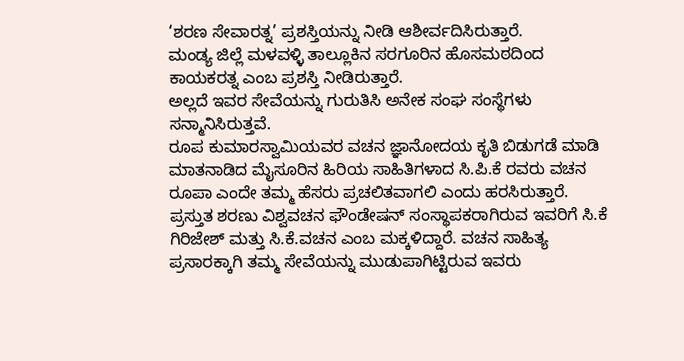‘ಶರಣ ಸೇವಾರತ್ನ’ ಪ್ರಶಸ್ತಿಯನ್ನು ನೀಡಿ ಆಶೀರ್ವದಿಸಿರುತ್ತಾರೆ.
ಮಂಡ್ಯ ಜಿಲ್ಲೆ ಮಳವಳ್ಳಿ ತಾಲ್ಲೂಕಿನ ಸರಗೂರಿನ ಹೊಸಮಠದಿಂದ ಕಾಯಕರತ್ನ ಎಂಬ ಪ್ರಶಸ್ತಿ ನೀಡಿರುತ್ತಾರೆ.
ಅಲ್ಲದೆ ಇವರ ಸೇವೆಯನ್ನು ಗುರುತಿಸಿ ಅನೇಕ ಸಂಘ ಸಂಸ್ಥೆಗಳು ಸನ್ಮಾನಿಸಿರುತ್ತವೆ.
ರೂಪ ಕುಮಾರಸ್ವಾಮಿಯವರ ವಚನ ಜ್ಞಾನೋದಯ ಕೃತಿ ಬಿಡುಗಡೆ ಮಾಡಿ ಮಾತನಾಡಿದ ಮೈಸೂರಿನ ಹಿರಿಯ ಸಾಹಿತಿಗಳಾದ ಸಿ.ಪಿ.ಕೆ ರವರು ವಚನ ರೂಪಾ ಎಂದೇ ತಮ್ಮ ಹೆಸರು ಪ್ರಚಲಿತವಾಗಲಿ ಎಂದು ಹರಸಿರುತ್ತಾರೆ.
ಪ್ರಸ್ತುತ ಶರಣು ವಿಶ್ವವಚನ ಫೌಂಡೇಷನ್ ಸಂಸ್ಥಾಪಕರಾಗಿರುವ ಇವರಿಗೆ ಸಿ.ಕೆ ಗಿರಿಜೇಶ್ ಮತ್ತು ಸಿ.ಕೆ.ವಚನ ಎಂಬ ಮಕ್ಕಳಿದ್ದಾರೆ. ವಚನ ಸಾಹಿತ್ಯ ಪ್ರಸಾರಕ್ಕಾಗಿ ತಮ್ಮ ಸೇವೆಯನ್ನು ಮುಡುಪಾಗಿಟ್ಟಿರುವ ಇವರು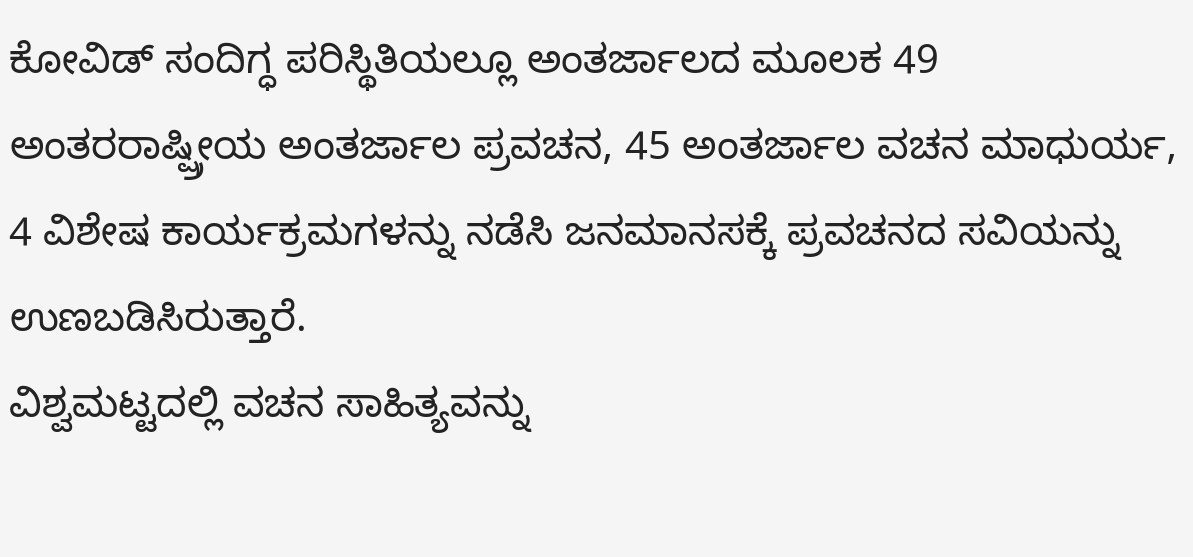ಕೋವಿಡ್ ಸಂದಿಗ್ಧ ಪರಿಸ್ಥಿತಿಯಲ್ಲೂ ಅಂತರ್ಜಾಲದ ಮೂಲಕ 49 ಅಂತರರಾಷ್ಷ್ರೀಯ ಅಂತರ್ಜಾಲ ಪ್ರವಚನ, 45 ಅಂತರ್ಜಾಲ ವಚನ ಮಾಧುರ್ಯ, 4 ವಿಶೇಷ ಕಾರ್ಯಕ್ರಮಗಳನ್ನು ನಡೆಸಿ ಜನಮಾನಸಕ್ಕೆ ಪ್ರವಚನದ ಸವಿಯನ್ನು ಉಣಬಡಿಸಿರುತ್ತಾರೆ.
ವಿಶ್ವಮಟ್ಟದಲ್ಲಿ ವಚನ ಸಾಹಿತ್ಯವನ್ನು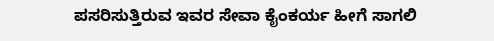ಪಸರಿಸುತ್ತಿರುವ ಇವರ ಸೇವಾ ಕೈಂಕರ್ಯ ಹೀಗೆ ಸಾಗಲಿ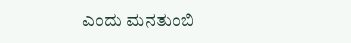ಎಂದು ಮನತುಂಬಿ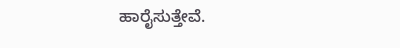ಹಾರೈಸುತ್ತೇವೆ.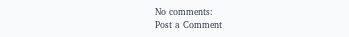No comments:
Post a Comment